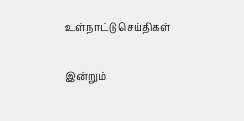உள்நாட்டு செய்திகள்

இன்றும்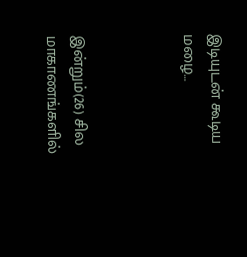இடியுடன் கூடிய மழை…



இன்றும்(26) சில மாகாணங்களில்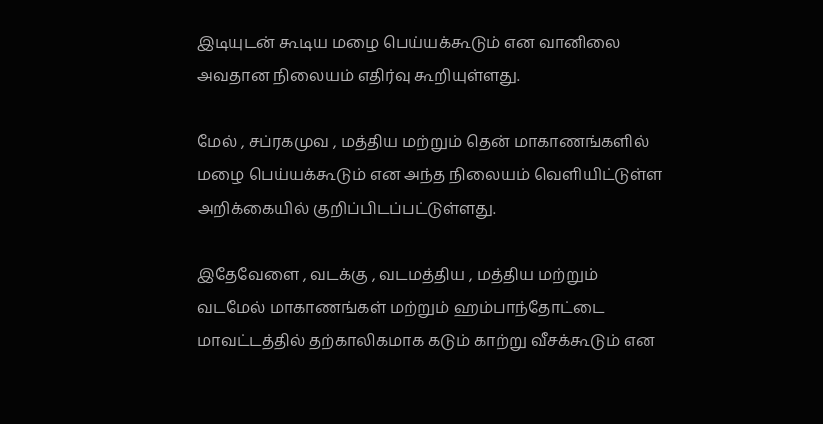இடியுடன் கூடிய மழை பெய்யக்கூடும் என வானிலை அவதான நிலையம் எதிர்வு கூறியுள்ளது.

மேல் , சப்ரகமுவ , மத்திய மற்றும் தென் மாகாணங்களில் மழை பெய்யக்கூடும் என அந்த நிலையம் வௌியிட்டுள்ள அறிக்கையில் குறிப்பிடப்பட்டுள்ளது.

இதேவேளை , வடக்கு , வடமத்திய , மத்திய மற்றும் வடமேல் மாகாணங்கள் மற்றும் ஹம்பாந்தோட்டை மாவட்டத்தில் தற்காலிகமாக கடும் காற்று வீசக்கூடும் என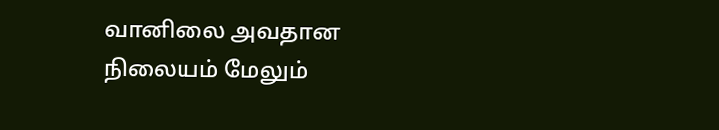வானிலை அவதான நிலையம் மேலும்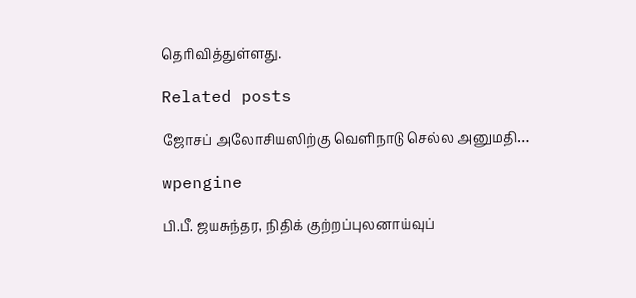தெரிவித்துள்ளது.

Related posts

ஜோசப் அலோசியஸிற்கு வெளிநாடு செல்ல அனுமதி…

wpengine

பி.பீ. ஜயசுந்தர, நிதிக் குற்றப்புலனாய்வுப்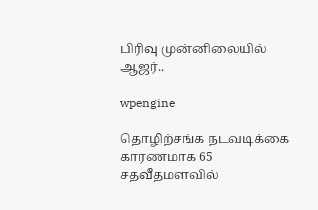பிரிவு முன்னிலையில் ஆஜர்..

wpengine

தொழிற்சங்க நடவடிக்கை காரணமாக 65 சதவீதமளவில்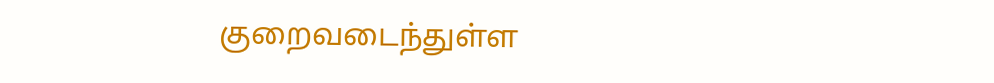குறைவடைந்துள்ள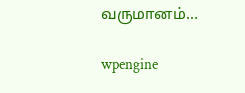வருமானம்…

wpengine